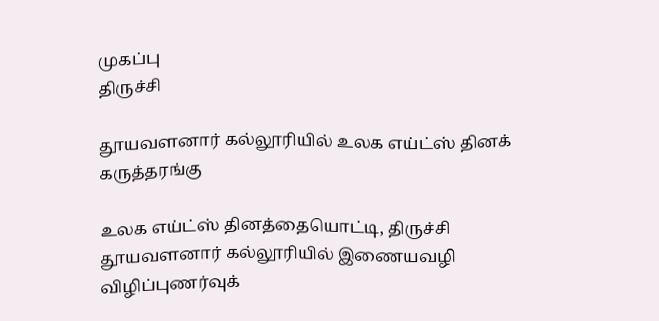முகப்பு
திருச்சி

தூயவளனார் கல்லூரியில் உலக எய்ட்ஸ் தினக் கருத்தரங்கு

உலக எய்ட்ஸ் தினத்தையொட்டி, திருச்சி தூயவளனார் கல்லூரியில் இணையவழி விழிப்புணர்வுக்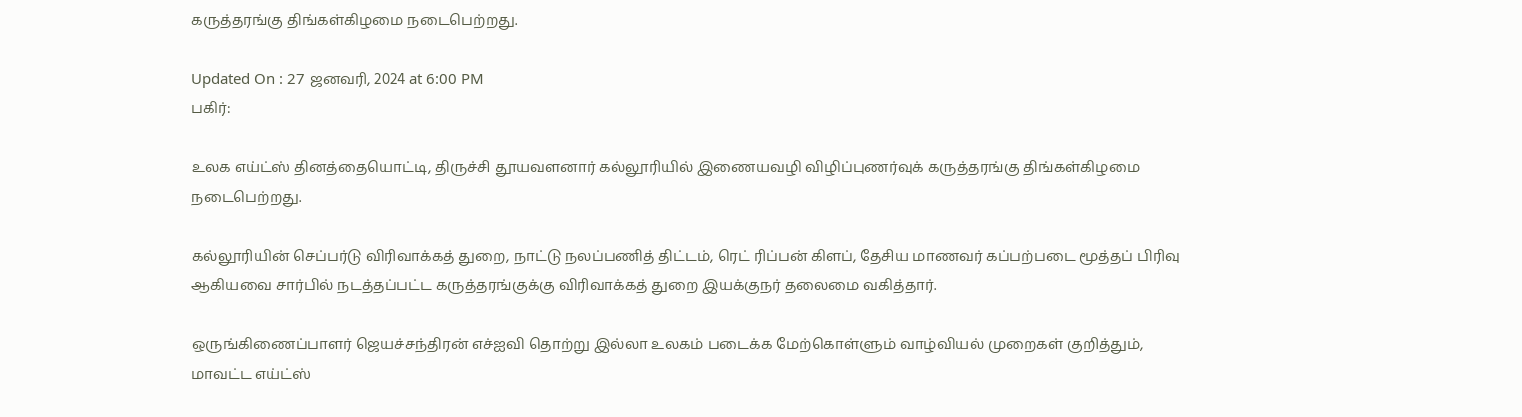கருத்தரங்கு திங்கள்கிழமை நடைபெற்றது.

Updated On : 27 ஜனவரி, 2024 at 6:00 PM
பகிர்:

உலக எய்ட்ஸ் தினத்தையொட்டி, திருச்சி தூயவளனார் கல்லூரியில் இணையவழி விழிப்புணர்வுக் கருத்தரங்கு திங்கள்கிழமை நடைபெற்றது.

கல்லூரியின் செப்பர்டு விரிவாக்கத் துறை, நாட்டு நலப்பணித் திட்டம், ரெட் ரிப்பன் கிளப், தேசிய மாணவர் கப்பற்படை மூத்தப் பிரிவு ஆகியவை சார்பில் நடத்தப்பட்ட கருத்தரங்குக்கு விரிவாக்கத் துறை இயக்குநர் தலைமை வகித்தார்.

ஒருங்கிணைப்பாளர் ஜெயச்சந்திரன் எச்ஐவி தொற்று இல்லா உலகம் படைக்க மேற்கொள்ளும் வாழ்வியல் முறைகள் குறித்தும், மாவட்ட எய்ட்ஸ்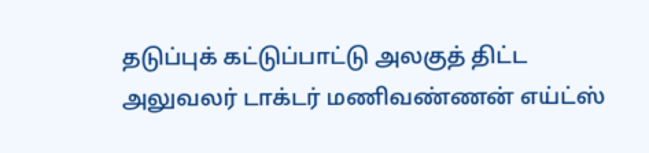தடுப்புக் கட்டுப்பாட்டு அலகுத் திட்ட அலுவலர் டாக்டர் மணிவண்ணன் எய்ட்ஸ்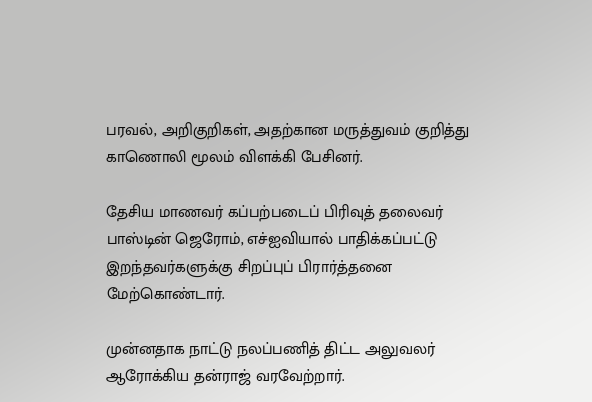பரவல், அறிகுறிகள், அதற்கான மருத்துவம் குறித்து காணொலி மூலம் விளக்கி பேசினர்.

தேசிய மாணவர் கப்பற்படைப் பிரிவுத் தலைவர் பாஸ்டின் ஜெரோம், எச்ஐவியால் பாதிக்கப்பட்டு இறந்தவர்களுக்கு சிறப்புப் பிரார்த்தனை மேற்கொண்டார்.

முன்னதாக நாட்டு நலப்பணித் திட்ட அலுவலர் ஆரோக்கிய தன்ராஜ் வரவேற்றார்.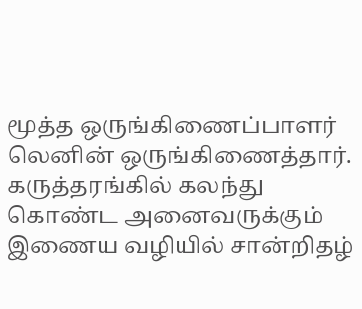மூத்த ஒருங்கிணைப்பாளர் லெனின் ஒருங்கிணைத்தார். கருத்தரங்கில் கலந்து கொண்ட அனைவருக்கும் இணைய வழியில் சான்றிதழ்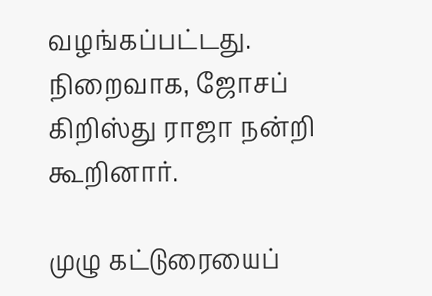வழங்கப்பட்டது. நிறைவாக, ஜோசப் கிறிஸ்து ராஜா நன்றி கூறினார்.

முழு கட்டுரையைப்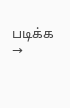படிக்க →